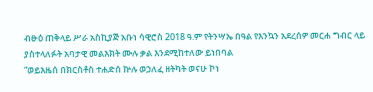ብፁዕ ጠቅላይ ሥራ አስኪያጅ አቡነ ሳዊሮስ 2018 ዓ.ም የትንሣኤ በዓል የእንኳን አደረሰዎ መርሐ ግብር ላይ ያስተላለፉት አባታዊ መልእክት ሙሉ ቃል እንደሚከተለው ይነበባል
“ወይእዜሰ በክርስቶስ ተሐድሰ ኵሉ ወኃለፈ ዘትካት ወናሁ ኮነ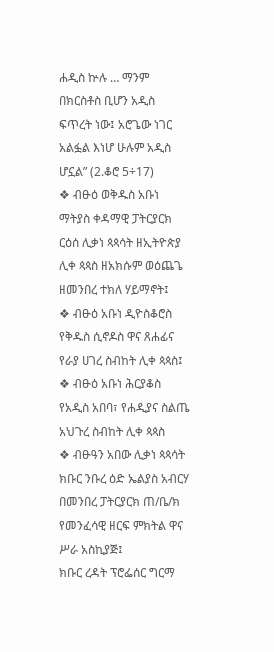ሐዲስ ኵሉ … ማንም በክርስቶስ ቢሆን አዲስ ፍጥረት ነው፤ አሮጌው ነገር አልፏል እነሆ ሁሉም አዲስ ሆኗል” (2.ቆሮ 5÷17)
❖ ብፁዕ ወቅዱስ አቡነ ማትያስ ቀዳማዊ ፓትርያርክ ርዕሰ ሊቃነ ጳጳሳት ዘኢትዮጵያ ሊቀ ጳጳስ ዘአክሱም ወዕጨጌ ዘመንበረ ተክለ ሃይማኖት፤
❖ ብፁዕ አቡነ ዲዮስቆሮስ የቅዱስ ሲኖዶስ ዋና ጸሐፊና የራያ ሀገረ ስብከት ሊቀ ጳጳስ፤
❖ ብፁዕ አቡነ ሕርያቆስ የአዲስ አበባ፣ የሐዲያና ስልጤ አህጉረ ስብከት ሊቀ ጳጳስ
❖ ብፁዓን አበው ሊቃነ ጳጳሳት
ክቡር ንቡረ ዕድ ኤልያስ አብርሃ በመንበረ ፓትርያርክ ጠ/ቤ/ክ የመንፈሳዊ ዘርፍ ምክትል ዋና ሥራ አስኪያጅ፤
ክቡር ረዳት ፕሮፌሰር ግርማ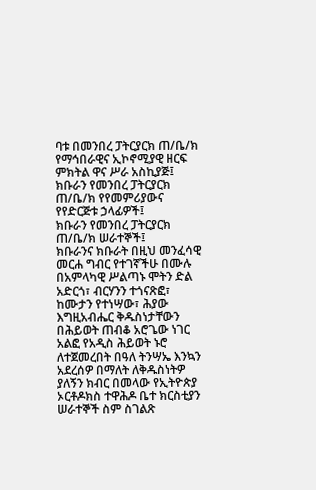ባቱ በመንበረ ፓትርያርክ ጠ/ቤ/ክ የማኅበራዊና ኢኮኖሚያዊ ዘርፍ ምክትል ዋና ሥራ አስኪያጅ፤
ክቡራን የመንበረ ፓትርያርክ ጠ/ቤ/ክ የየመምሪያውና የየድርጅቱ ኃላፊዎች፤
ክቡራን የመንበረ ፓትርያርክ ጠ/ቤ/ክ ሠራተኞች፤
ክቡራንና ክቡራት በዚህ መንፈሳዊ መርሐ ግብር የተገኛችሁ በሙሉ
በአምላካዊ ሥልጣኑ ሞትን ድል አድርጎ፣ ብርሃንን ተጎናጽፎ፣ ከሙታን የተነሣው፣ ሕያው እግዚአብሔር ቅዱስነታቸውን በሕይወት ጠብቆ አሮጌው ነገር አልፎ የአዲስ ሕይወት ኑሮ ለተጀመረበት በዓለ ትንሣኤ እንኳን አደረሰዎ በማለት ለቅዱስነትዎ ያለኝን ክብር በመላው የኢትዮጵያ ኦርቶዶክስ ተዋሕዶ ቤተ ክርስቲያን ሠራተኞች ስም ስገልጽ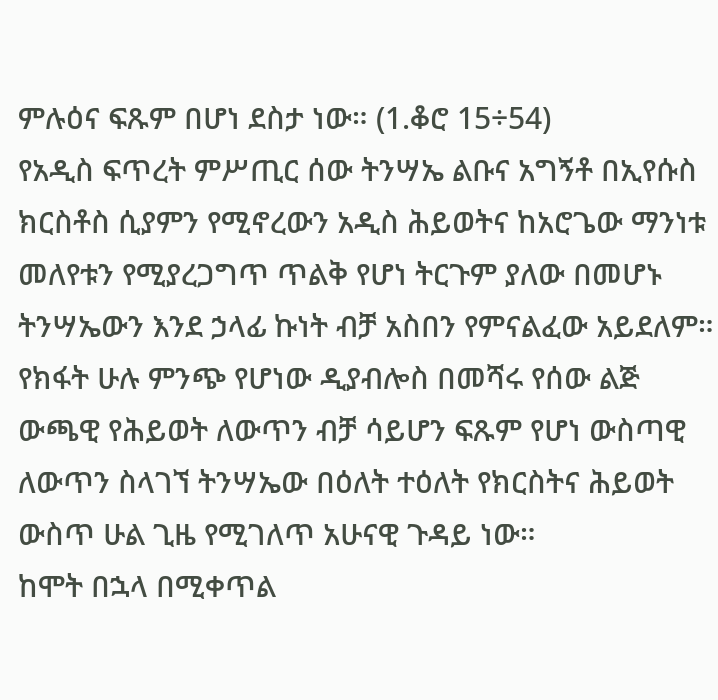ምሉዕና ፍጹም በሆነ ደስታ ነው። (1.ቆሮ 15÷54)
የአዲስ ፍጥረት ምሥጢር ሰው ትንሣኤ ልቡና አግኝቶ በኢየሱስ ክርስቶስ ሲያምን የሚኖረውን አዲስ ሕይወትና ከአሮጌው ማንነቱ መለየቱን የሚያረጋግጥ ጥልቅ የሆነ ትርጉም ያለው በመሆኑ ትንሣኤውን እንደ ኃላፊ ኩነት ብቻ አስበን የምናልፈው አይደለም።
የክፋት ሁሉ ምንጭ የሆነው ዲያብሎስ በመሻሩ የሰው ልጅ ውጫዊ የሕይወት ለውጥን ብቻ ሳይሆን ፍጹም የሆነ ውስጣዊ ለውጥን ስላገኘ ትንሣኤው በዕለት ተዕለት የክርስትና ሕይወት ውስጥ ሁል ጊዜ የሚገለጥ አሁናዊ ጉዳይ ነው።
ከሞት በኋላ በሚቀጥል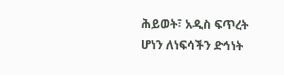ሕይወት፣ አዲስ ፍጥረት ሆነን ለነፍሳችን ድኅነት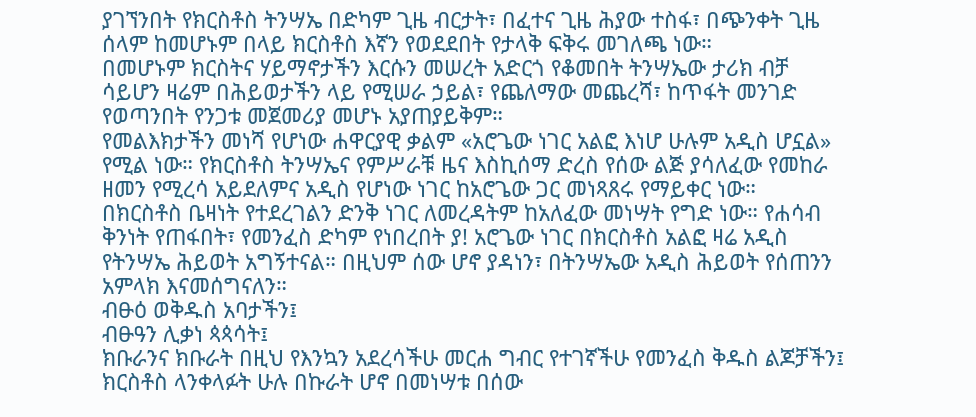ያገኘንበት የክርስቶስ ትንሣኤ በድካም ጊዜ ብርታት፣ በፈተና ጊዜ ሕያው ተስፋ፣ በጭንቀት ጊዜ ሰላም ከመሆኑም በላይ ክርስቶስ እኛን የወደደበት የታላቅ ፍቅሩ መገለጫ ነው።
በመሆኑም ክርስትና ሃይማኖታችን እርሱን መሠረት አድርጎ የቆመበት ትንሣኤው ታሪክ ብቻ ሳይሆን ዛሬም በሕይወታችን ላይ የሚሠራ ኃይል፣ የጨለማው መጨረሻ፣ ከጥፋት መንገድ የወጣንበት የንጋቱ መጀመሪያ መሆኑ አያጠያይቅም።
የመልእክታችን መነሻ የሆነው ሐዋርያዊ ቃልም «አሮጌው ነገር አልፎ እነሆ ሁሉም አዲስ ሆኗል» የሚል ነው። የክርስቶስ ትንሣኤና የምሥራቹ ዜና እስኪሰማ ድረስ የሰው ልጅ ያሳለፈው የመከራ ዘመን የሚረሳ አይደለምና አዲስ የሆነው ነገር ከአሮጌው ጋር መነጻጸሩ የማይቀር ነው።
በክርስቶስ ቤዛነት የተደረገልን ድንቅ ነገር ለመረዳትም ከአለፈው መነሣት የግድ ነው። የሐሳብ ቅንነት የጠፋበት፣ የመንፈስ ድካም የነበረበት ያ! አሮጌው ነገር በክርስቶስ አልፎ ዛሬ አዲስ የትንሣኤ ሕይወት አግኝተናል። በዚህም ሰው ሆኖ ያዳነን፣ በትንሣኤው አዲስ ሕይወት የሰጠንን አምላክ እናመሰግናለን።
ብፁዕ ወቅዱስ አባታችን፤
ብፁዓን ሊቃነ ጳጳሳት፤
ክቡራንና ክቡራት በዚህ የእንኳን አደረሳችሁ መርሐ ግብር የተገኛችሁ የመንፈስ ቅዱስ ልጆቻችን፤
ክርስቶስ ላንቀላፉት ሁሉ በኩራት ሆኖ በመነሣቱ በሰው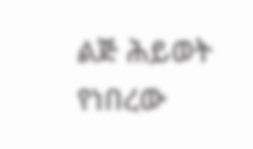ልጅ ሕይወት የነበረው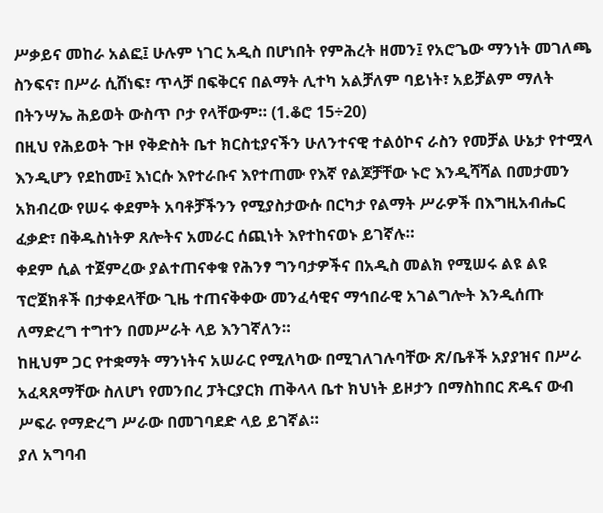ሥቃይና መከራ አልፎ፤ ሁሉም ነገር አዲስ በሆነበት የምሕረት ዘመን፤ የአሮጌው ማንነት መገለጫ ስንፍና፣ በሥራ ሲሸነፍ፣ ጥላቻ በፍቅርና በልማት ሊተካ አልቻለም ባይነት፣ አይቻልም ማለት በትንሣኤ ሕይወት ውስጥ ቦታ የላቸውም። (1.ቆሮ 15÷20)
በዚህ የሕይወት ጉዞ የቅድስት ቤተ ክርስቲያናችን ሁለንተናዊ ተልዕኮና ራስን የመቻል ሁኔታ የተሟላ እንዲሆን የደከሙ፤ እነርሱ እየተራቡና እየተጠሙ የእኛ የልጆቻቸው ኑሮ እንዲሻሻል በመታመን አክብረው የሠሩ ቀደምት አባቶቻችንን የሚያስታውሱ በርካታ የልማት ሥራዎች በእግዚአብሔር ፈቃድ፣ በቅዱስነትዎ ጸሎትና አመራር ሰጪነት እየተከናወኑ ይገኛሉ።
ቀደም ሲል ተጀምረው ያልተጠናቀቁ የሕንፃ ግንባታዎችና በአዲስ መልክ የሚሠሩ ልዩ ልዩ ፕሮጀክቶች በታቀደላቸው ጊዜ ተጠናቅቀው መንፈሳዊና ማኅበራዊ አገልግሎት እንዲሰጡ ለማድረግ ተግተን በመሥራት ላይ እንገኛለን።
ከዚህም ጋር የተቋማት ማንነትና አሠራር የሚለካው በሚገለገሉባቸው ጽ/ቤቶች አያያዝና በሥራ አፈጻጸማቸው ስለሆነ የመንበረ ፓትርያርክ ጠቅላላ ቤተ ክህነት ይዞታን በማስከበር ጽዱና ውብ ሥፍራ የማድረግ ሥራው በመገባደድ ላይ ይገኛል።
ያለ አግባብ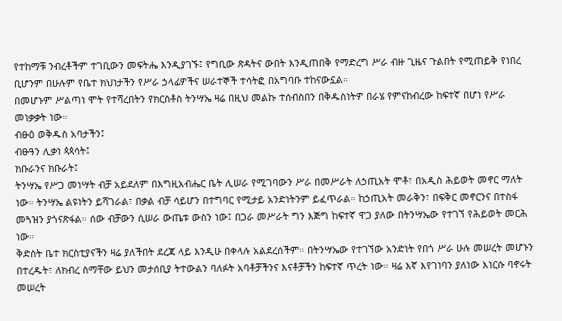የተከማቹ ንብረቶችም ተገቢውን መፍትሔ እንዲያገኙ፤ የግቢው ጽዳትና ውበት እንዲጠበቅ የማድረግ ሥራ ብዙ ጊዜና ጉልበት የሚጠይቅ የነበረ ቢሆንም በሁሉም የቤተ ክህነታችን የሥራ ኃላፊዎችና ሠራተኞች ተሳትፎ በአግባቡ ተከናውኗል።
በመሆኑም ሥልጣነ ሞት የተሻረበትን የክርስቶስ ትንሣኤ ዛሬ በዚህ መልኩ ተሰብስበን በቅዱስነትዎ በራሄ የምናከብረው ከፍተኛ በሆነ የሥራ መነቃቃት ነው።
ብፁዕ ወቅዱስ አባታችን፤
ብፁዓን ሊቃነ ጳጳሳት፤
ክቡራንና ክቡራት፤
ትንሣኤ የሥጋ መነሣት ብቻ አይደለም በእግዚአብሔር ቤት ሊሠራ የሚገባውን ሥራ በመሥራት ለኃጢአት ሞቶ፣ በአዲስ ሕይወት መኖር ማለት ነው። ትንሣኤ ልዩነትን ይሻገራል፣ በቃል ብቻ ሳይሆን በተግባር የሚታይ አንድነትንም ይፈጥራል። ከኃጢአት መራቅን፣ በፍቅር መኖርንና በተስፋ መጓዝን ያጎናጽፋል። ሰው ብቻውን ሲሠራ ውጤቱ ውስን ነው፤ በጋራ መሥራት ግን እጅግ ከፍተኛ ዋጋ ያለው በትንሣኤው የተገኘ የሕይወት መርሕ ነው።
ቅድስት ቤተ ክርስቲያናችን ዛሬ ያለችበት ደረጃ ላይ እንዲሁ በቀላሉ አልደረሰችም። በትንሣኤው የተገኘው አንድነት የበጎ ሥራ ሁሉ መሠረት መሆኑን በተረዱት፣ ለክብረ ስማቸው ይህን መታሰቢያ ትተውልን ባለፉት አባቶቻችንና እናቶቻችን ከፍተኛ ጥረት ነው። ዛሬ እኛ እየገነባን ያለነው እነርሱ ባኖሩት መሠረት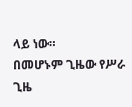ላይ ነው።
በመሆኑም ጊዜው የሥራ ጊዜ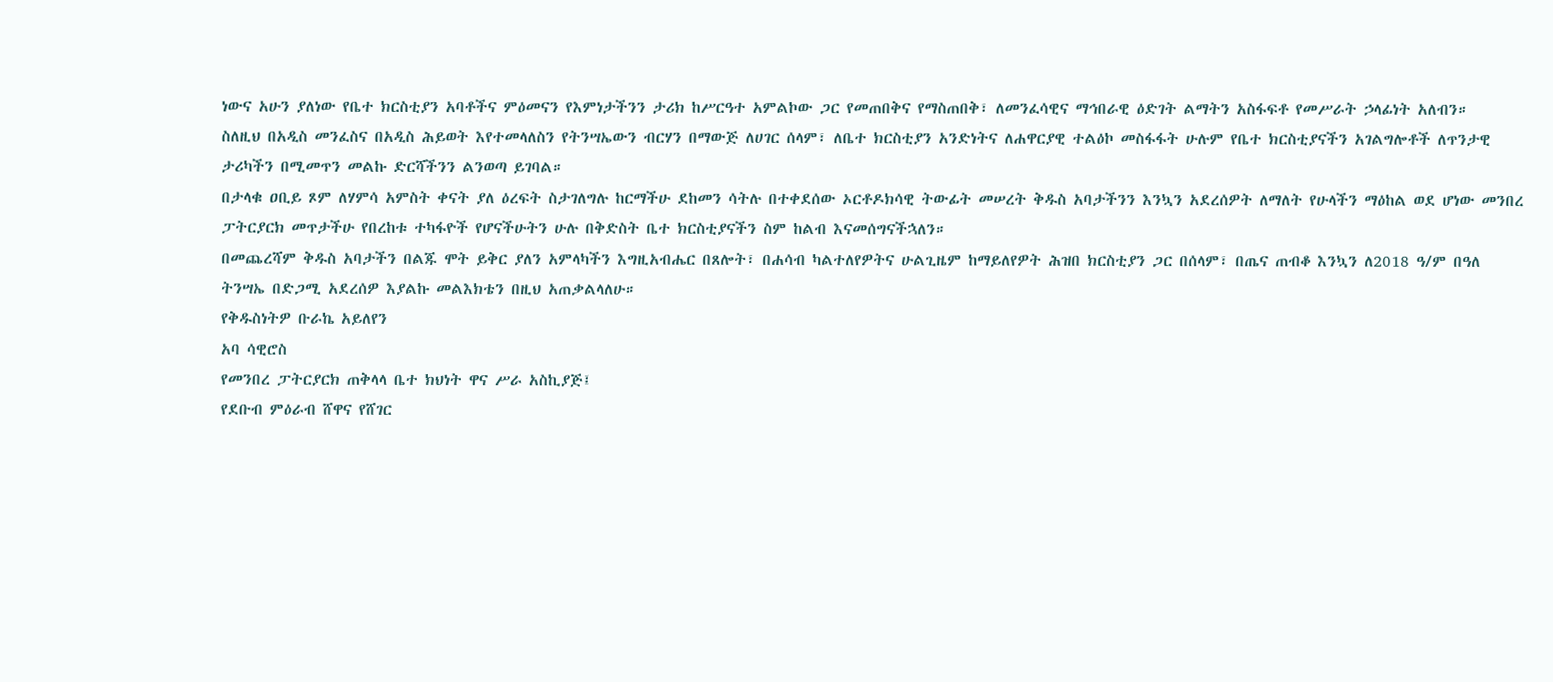ነውና አሁን ያለነው የቤተ ክርስቲያን አባቶችና ምዕመናን የእምነታችንን ታሪክ ከሥርዓተ አምልኮው ጋር የመጠበቅና የማስጠበቅ፣ ለመንፈሳዊና ማኅበራዊ ዕድገት ልማትን አስፋፍቶ የመሥራት ኃላፊነት አለብን።
ስለዚህ በአዲስ መንፈስና በአዲስ ሕይወት እየተመላለስን የትንሣኤውን ብርሃን በማውጅ ለሀገር ሰላም፣ ለቤተ ክርስቲያን አንድነትና ለሐዋርያዊ ተልዕኮ መስፋፋት ሁሉም የቤተ ክርስቲያናችን አገልግሎቶች ለጥንታዊ ታሪካችን በሚመጥን መልኩ ድርሻችንን ልንወጣ ይገባል።
በታላቁ ዐቢይ ጾም ለሃምሳ አምስት ቀናት ያለ ዕረፍት ስታገለግሉ ከርማችሁ ደከመን ሳትሉ በተቀደሰው ኦርቶዶክሳዊ ትውፊት መሠረት ቅዱስ አባታችንን እንኳን አደረሰዎት ለማለት የሁላችን ማዕከል ወደ ሆነው መንበረ ፓትርያርክ መጥታችሁ የበረከቱ ተካፋዮች የሆናችሁትን ሁሉ በቅድስት ቤተ ክርስቲያናችን ስም ከልብ እናመሰግናችኋለን።
በመጨረሻም ቅዱስ አባታችን በልጁ ሞት ይቅር ያለን አምላካችን እግዚአብሔር በጸሎት፣ በሐሳብ ካልተለየዎትና ሁልጊዜም ከማይለየዎት ሕዝበ ክርስቲያን ጋር በሰላም፣ በጤና ጠብቆ እንኳን ለ2018 ዓ/ም በዓለ ትንሣኤ በድጋሚ አደረሰዎ እያልኩ መልእክቴን በዚህ አጠቃልላለሁ።
የቅዱስነትዎ ቡራኬ አይለየን
አባ ሳዊሮስ
የመንበረ ፓትርያርክ ጠቅላላ ቤተ ክህነት ዋና ሥራ አስኪያጅ፤
የደቡብ ምዕራብ ሸዋና የሸገር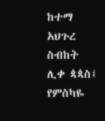ከተማ አህጉረ ስብከት ሊቀ ጳጳስ፤ የምስካዬ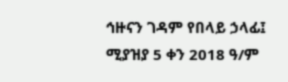ኅዙናን ገዳም የበላይ ኃላፊ፤
ሚያዝያ 5 ቀን 2018 ዓ/ም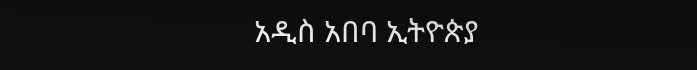አዲስ አበባ ኢትዮጵያ